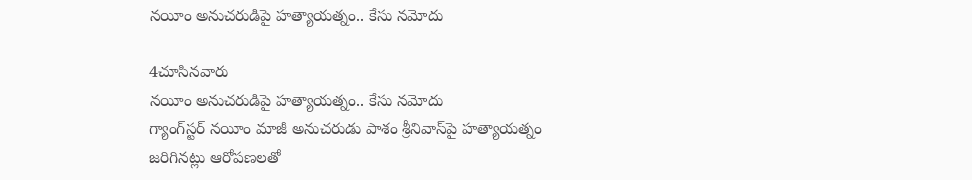నయీం అనుచరుడిపై హత్యాయత్నం.. కేసు నమోదు

4చూసినవారు
నయీం అనుచరుడిపై హత్యాయత్నం.. కేసు నమోదు
గ్యాంగ్‌స్టర్ నయీం మాజీ అనుచరుడు పాశం శ్రీనివాస్‌పై హత్యాయత్నం జరిగినట్లు ఆరోపణలతో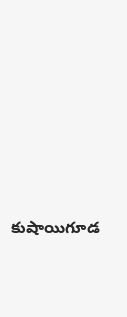కుషాయిగూడ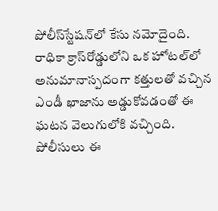పోలీస్‌స్టేషన్‌లో కేసు నమోదైంది. రాధికా క్రాస్‌రోడ్డులోని ఒక హోటల్‌లో అనుమానాస్పదంగా కత్తులతో వచ్చిన ఎండీ ఖాజాను అడ్డుకోవడంతో ఈ ఘటన వెలుగులోకి వచ్చింది. పోలీసులు ఈ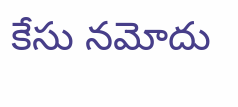కేసు నమోదు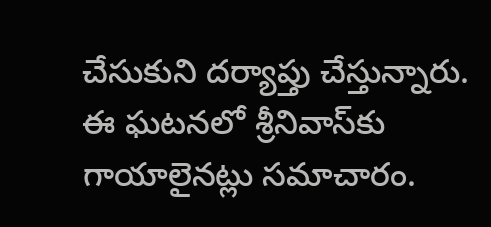చేసుకుని దర్యాప్తు చేస్తున్నారు. ఈ ఘటనలో శ్రీనివాస్‌కు గాయాలైనట్లు సమాచారం.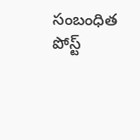సంబంధిత పోస్ట్